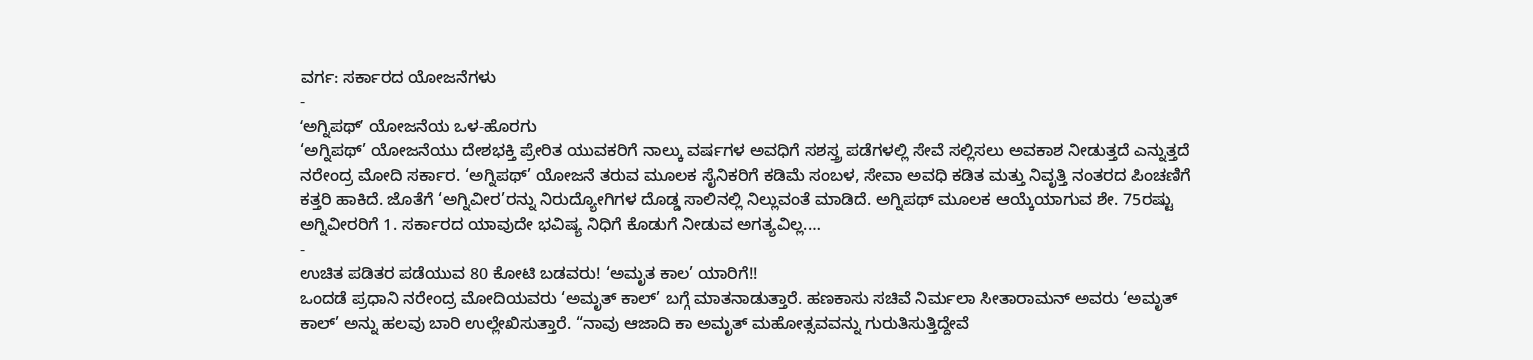ವರ್ಗ: ಸರ್ಕಾರದ ಯೋಜನೆಗಳು
-
ʻಅಗ್ನಿಪಥ್ʼ ಯೋಜನೆಯ ಒಳ-ಹೊರಗು
‘ಅಗ್ನಿಪಥ್’ ಯೋಜನೆಯು ದೇಶಭಕ್ತಿ ಪ್ರೇರಿತ ಯುವಕರಿಗೆ ನಾಲ್ಕು ವರ್ಷಗಳ ಅವಧಿಗೆ ಸಶಸ್ತ್ರ ಪಡೆಗಳಲ್ಲಿ ಸೇವೆ ಸಲ್ಲಿಸಲು ಅವಕಾಶ ನೀಡುತ್ತದೆ ಎನ್ನುತ್ತದೆ ನರೇಂದ್ರ ಮೋದಿ ಸರ್ಕಾರ. ‘ಅಗ್ನಿಪಥ್’ ಯೋಜನೆ ತರುವ ಮೂಲಕ ಸೈನಿಕರಿಗೆ ಕಡಿಮೆ ಸಂಬಳ, ಸೇವಾ ಅವಧಿ ಕಡಿತ ಮತ್ತು ನಿವೃತ್ತಿ ನಂತರದ ಪಿಂಚಣಿಗೆ ಕತ್ತರಿ ಹಾಕಿದೆ. ಜೊತೆಗೆ ‘ಅಗ್ನಿವೀರ’ರನ್ನು ನಿರುದ್ಯೋಗಿಗಳ ದೊಡ್ಡ ಸಾಲಿನಲ್ಲಿ ನಿಲ್ಲುವಂತೆ ಮಾಡಿದೆ. ಅಗ್ನಿಪಥ್ ಮೂಲಕ ಆಯ್ಕೆಯಾಗುವ ಶೇ. 75ರಷ್ಟು ಅಗ್ನಿವೀರರಿಗೆ 1. ಸರ್ಕಾರದ ಯಾವುದೇ ಭವಿಷ್ಯ ನಿಧಿಗೆ ಕೊಡುಗೆ ನೀಡುವ ಅಗತ್ಯವಿಲ್ಲ.…
-
ಉಚಿತ ಪಡಿತರ ಪಡೆಯುವ 80 ಕೋಟಿ ಬಡವರು! ‘ಅಮೃತ ಕಾಲ’ ಯಾರಿಗೆ!!
ಒಂದಡೆ ಪ್ರಧಾನಿ ನರೇಂದ್ರ ಮೋದಿಯವರು ‘ಅಮೃತ್ ಕಾಲ್’ ಬಗ್ಗೆ ಮಾತನಾಡುತ್ತಾರೆ. ಹಣಕಾಸು ಸಚಿವೆ ನಿರ್ಮಲಾ ಸೀತಾರಾಮನ್ ಅವರು ‘ಅಮೃತ್ ಕಾಲ್’ ಅನ್ನು ಹಲವು ಬಾರಿ ಉಲ್ಲೇಖಿಸುತ್ತಾರೆ. “ನಾವು ಆಜಾದಿ ಕಾ ಅಮೃತ್ ಮಹೋತ್ಸವವನ್ನು ಗುರುತಿಸುತ್ತಿದ್ದೇವೆ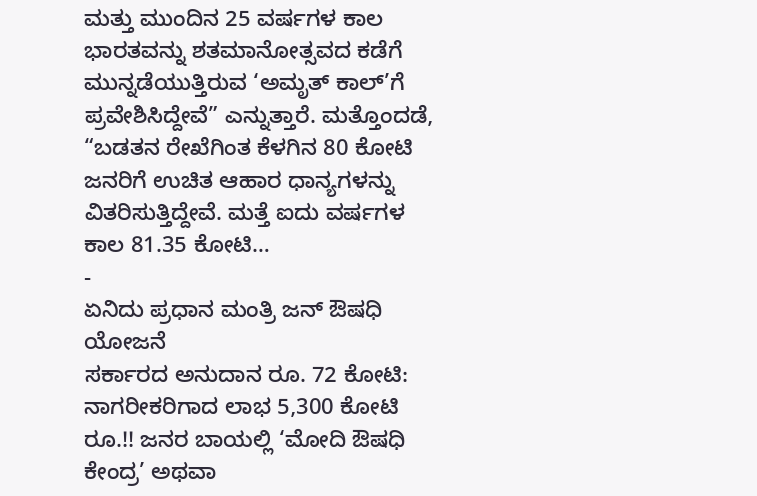ಮತ್ತು ಮುಂದಿನ 25 ವರ್ಷಗಳ ಕಾಲ ಭಾರತವನ್ನು ಶತಮಾನೋತ್ಸವದ ಕಡೆಗೆ ಮುನ್ನಡೆಯುತ್ತಿರುವ ‘ಅಮೃತ್ ಕಾಲ್’ಗೆ ಪ್ರವೇಶಿಸಿದ್ದೇವೆ” ಎನ್ನುತ್ತಾರೆ. ಮತ್ತೊಂದಡೆ, “ಬಡತನ ರೇಖೆಗಿಂತ ಕೆಳಗಿನ 80 ಕೋಟಿ ಜನರಿಗೆ ಉಚಿತ ಆಹಾರ ಧಾನ್ಯಗಳನ್ನು ವಿತರಿಸುತ್ತಿದ್ದೇವೆ. ಮತ್ತೆ ಐದು ವರ್ಷಗಳ ಕಾಲ 81.35 ಕೋಟಿ…
-
ಏನಿದು ಪ್ರಧಾನ ಮಂತ್ರಿ ಜನ್ ಔಷಧಿ ಯೋಜನೆ
ಸರ್ಕಾರದ ಅನುದಾನ ರೂ. 72 ಕೋಟಿ: ನಾಗರೀಕರಿಗಾದ ಲಾಭ 5,300 ಕೋಟಿ ರೂ.!! ಜನರ ಬಾಯಲ್ಲಿ ‘ಮೋದಿ ಔಷಧಿ ಕೇಂದ್ರ’ ಅಥವಾ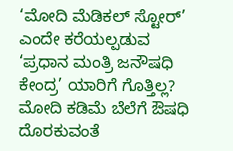‘ಮೋದಿ ಮೆಡಿಕಲ್ ಸ್ಟೋರ್’ ಎಂದೇ ಕರೆಯಲ್ಪಡುವ ‘ಪ್ರಧಾನ ಮಂತ್ರಿ ಜನೌಷಧಿ ಕೇಂದ್ರ’ ಯಾರಿಗೆ ಗೊತ್ತಿಲ್ಲ? ಮೋದಿ ಕಡಿಮೆ ಬೆಲೆಗೆ ಔಷಧಿ ದೊರಕುವಂತೆ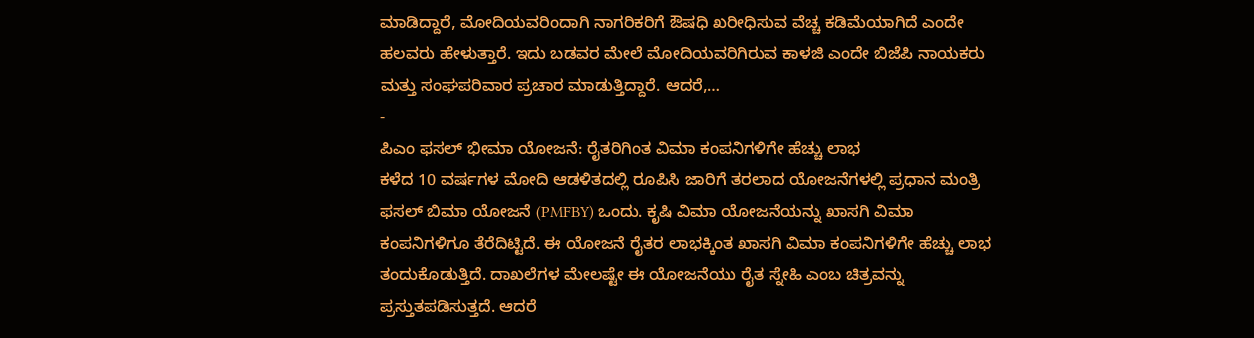ಮಾಡಿದ್ದಾರೆ, ಮೋದಿಯವರಿಂದಾಗಿ ನಾಗರಿಕರಿಗೆ ಔಷಧಿ ಖರೀಧಿಸುವ ವೆಚ್ಚ ಕಡಿಮೆಯಾಗಿದೆ ಎಂದೇ ಹಲವರು ಹೇಳುತ್ತಾರೆ. ಇದು ಬಡವರ ಮೇಲೆ ಮೋದಿಯವರಿಗಿರುವ ಕಾಳಜಿ ಎಂದೇ ಬಿಜೆಪಿ ನಾಯಕರು ಮತ್ತು ಸಂಘಪರಿವಾರ ಪ್ರಚಾರ ಮಾಡುತ್ತಿದ್ದಾರೆ. ಆದರೆ,…
-
ಪಿಎಂ ಫಸಲ್ ಭೀಮಾ ಯೋಜನೆ: ರೈತರಿಗಿಂತ ವಿಮಾ ಕಂಪನಿಗಳಿಗೇ ಹೆಚ್ಚು ಲಾಭ
ಕಳೆದ 10 ವರ್ಷಗಳ ಮೋದಿ ಆಡಳಿತದಲ್ಲಿ ರೂಪಿಸಿ ಜಾರಿಗೆ ತರಲಾದ ಯೋಜನೆಗಳಲ್ಲಿ ಪ್ರಧಾನ ಮಂತ್ರಿ ಫಸಲ್ ಬಿಮಾ ಯೋಜನೆ (PMFBY) ಒಂದು. ಕೃಷಿ ವಿಮಾ ಯೋಜನೆಯನ್ನು ಖಾಸಗಿ ವಿಮಾ ಕಂಪನಿಗಳಿಗೂ ತೆರೆದಿಟ್ಟಿದೆ. ಈ ಯೋಜನೆ ರೈತರ ಲಾಭಕ್ಕಿಂತ ಖಾಸಗಿ ವಿಮಾ ಕಂಪನಿಗಳಿಗೇ ಹೆಚ್ಚು ಲಾಭ ತಂದುಕೊಡುತ್ತಿದೆ. ದಾಖಲೆಗಳ ಮೇಲಷ್ಟೇ ಈ ಯೋಜನೆಯು ರೈತ ಸ್ನೇಹಿ ಎಂಬ ಚಿತ್ರವನ್ನು ಪ್ರಸ್ತುತಪಡಿಸುತ್ತದೆ. ಆದರೆ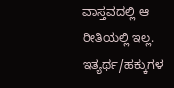ವಾಸ್ತವದಲ್ಲಿ ಆ ರೀತಿಯಲ್ಲಿ ಇಲ್ಲ. ಇತ್ಯರ್ಥ/ಹಕ್ಕುಗಳ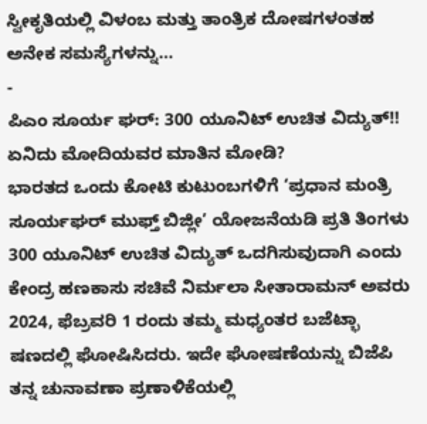ಸ್ವೀಕೃತಿಯಲ್ಲಿ ವಿಳಂಬ ಮತ್ತು ತಾಂತ್ರಿಕ ದೋಷಗಳಂತಹ ಅನೇಕ ಸಮಸ್ಯೆಗಳನ್ನು…
-
ಪಿಎಂ ಸೂರ್ಯ ಘರ್: 300 ಯೂನಿಟ್ ಉಚಿತ ವಿದ್ಯುತ್!! ಏನಿದು ಮೋದಿಯವರ ಮಾತಿನ ಮೋಡಿ?
ಭಾರತದ ಒಂದು ಕೋಟಿ ಕುಟುಂಬಗಳಿಗೆ ‘ಪ್ರಧಾನ ಮಂತ್ರಿ ಸೂರ್ಯಘರ್ ಮುಫ್ತ್ ಬಿಜ್ಲೀ’ ಯೋಜನೆಯಡಿ ಪ್ರತಿ ತಿಂಗಳು 300 ಯೂನಿಟ್ ಉಚಿತ ವಿದ್ಯುತ್ ಒದಗಿಸುವುದಾಗಿ ಎಂದು ಕೇಂದ್ರ ಹಣಕಾಸು ಸಚಿವೆ ನಿರ್ಮಲಾ ಸೀತಾರಾಮನ್ ಅವರು 2024, ಫೆಬ್ರವರಿ 1 ರಂದು ತಮ್ಮ ಮಧ್ಯಂತರ ಬಜೆಟ್ಭಾ ಷಣದಲ್ಲಿ ಘೋಷಿಸಿದರು. ಇದೇ ಘೋಷಣೆಯನ್ನು ಬಿಜೆಪಿ ತನ್ನ ಚುನಾವಣಾ ಪ್ರಣಾಳಿಕೆಯಲ್ಲಿ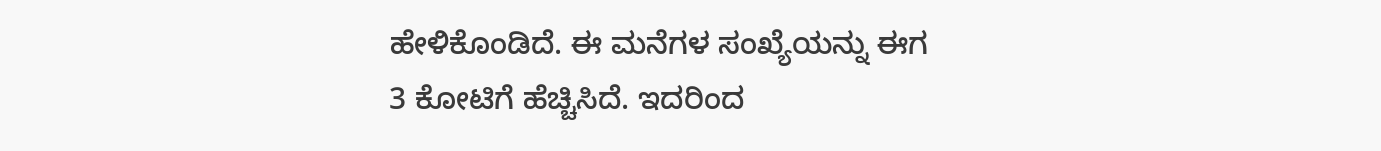ಹೇಳಿಕೊಂಡಿದೆ. ಈ ಮನೆಗಳ ಸಂಖ್ಯೆಯನ್ನು ಈಗ 3 ಕೋಟಿಗೆ ಹೆಚ್ಚಿಸಿದೆ. ಇದರಿಂದ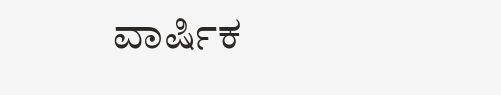ವಾರ್ಷಿಕ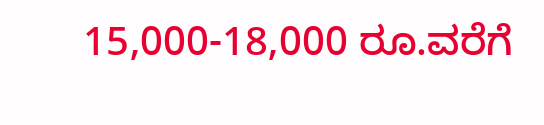15,000-18,000 ರೂ.ವರೆಗೆ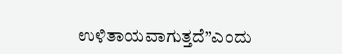ಉಳಿತಾಯವಾಗುತ್ತದೆ”ಎಂದು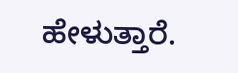ಹೇಳುತ್ತಾರೆ.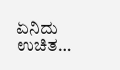ಏನಿದು ಉಚಿತ…